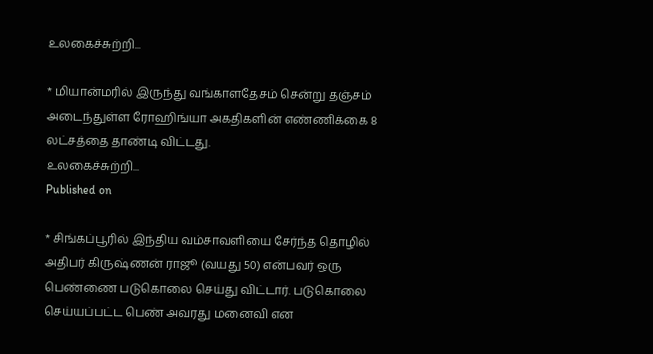உலகைச்சுற்றி...

* மியான்மரில் இருந்து வங்காளதேசம் சென்று தஞ்சம் அடைந்துள்ள ரோஹிங்யா அகதிகளின் எண்ணிக்கை 8 லட்சத்தை தாண்டி விட்டது.
உலகைச்சுற்றி...
Published on

* சிங்கப்பூரில் இந்திய வம்சாவளியை சேர்ந்த தொழில் அதிபர் கிருஷ்ணன் ராஜூ (வயது 50) என்பவர் ஒரு பெண்ணை படுகொலை செய்து விட்டார். படுகொலை செய்யப்பட்ட பெண் அவரது மனைவி என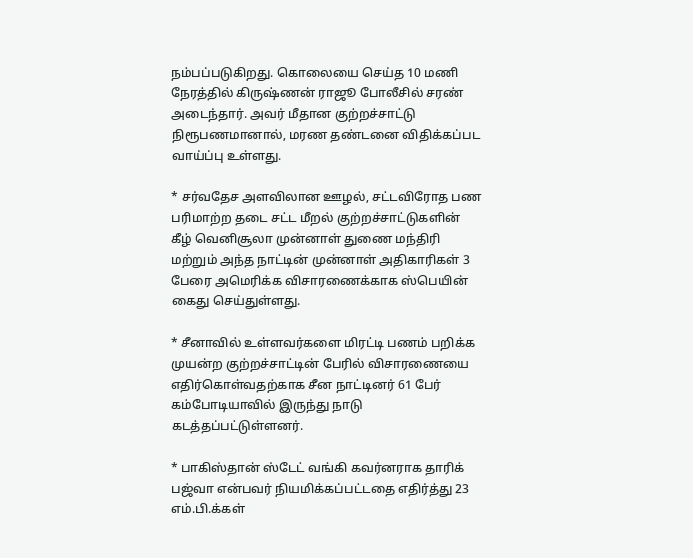நம்பப்படுகிறது. கொலையை செய்த 10 மணி நேரத்தில் கிருஷ்ணன் ராஜூ போலீசில் சரண் அடைந்தார். அவர் மீதான குற்றச்சாட்டு நிரூபணமானால், மரண தண்டனை விதிக்கப்பட வாய்ப்பு உள்ளது.

* சர்வதேச அளவிலான ஊழல், சட்டவிரோத பண பரிமாற்ற தடை சட்ட மீறல் குற்றச்சாட்டுகளின் கீழ் வெனிசூலா முன்னாள் துணை மந்திரி மற்றும் அந்த நாட்டின் முன்னாள் அதிகாரிகள் 3 பேரை அமெரிக்க விசாரணைக்காக ஸ்பெயின் கைது செய்துள்ளது.

* சீனாவில் உள்ளவர்களை மிரட்டி பணம் பறிக்க முயன்ற குற்றச்சாட்டின் பேரில் விசாரணையை எதிர்கொள்வதற்காக சீன நாட்டினர் 61 பேர் கம்போடியாவில் இருந்து நாடு கடத்தப்பட்டுள்ளனர்.

* பாகிஸ்தான் ஸ்டேட் வங்கி கவர்னராக தாரிக் பஜ்வா என்பவர் நியமிக்கப்பட்டதை எதிர்த்து 23 எம்.பி.க்கள்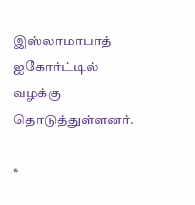இஸ்லாமாபாத் ஐகோர்ட்டில் வழக்கு தொடுத்துள்ளனர்.

*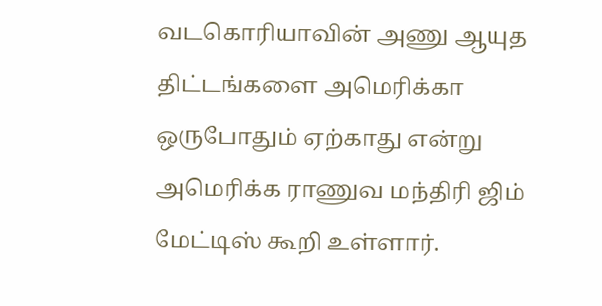வடகொரியாவின் அணு ஆயுத திட்டங்களை அமெரிக்கா ஒருபோதும் ஏற்காது என்று அமெரிக்க ராணுவ மந்திரி ஜிம் மேட்டிஸ் கூறி உள்ளார்.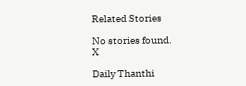Related Stories

No stories found.
X

Daily Thanthi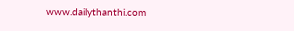www.dailythanthi.com